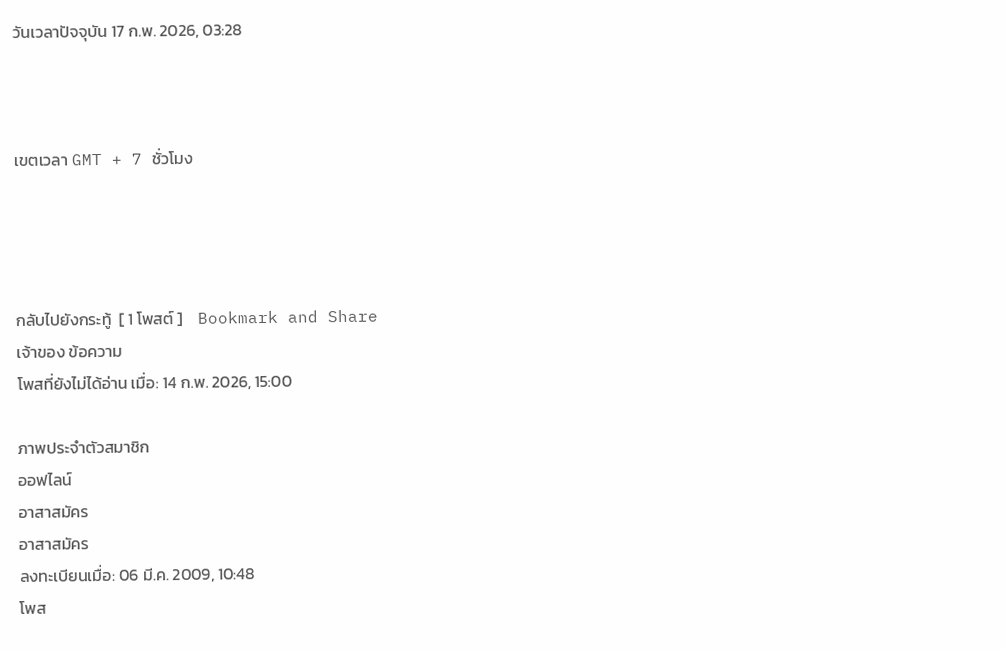วันเวลาปัจจุบัน 17 ก.พ. 2026, 03:28



เขตเวลา GMT + 7 ชั่วโมง




กลับไปยังกระทู้  [ 1 โพสต์ ]    Bookmark and Share
เจ้าของ ข้อความ
โพสที่ยังไม่ได้อ่าน เมื่อ: 14 ก.พ. 2026, 15:00

ภาพประจำตัวสมาชิก
ออฟไลน์
อาสาสมัคร
อาสาสมัคร
ลงทะเบียนเมื่อ: 06 มี.ค. 2009, 10:48
โพส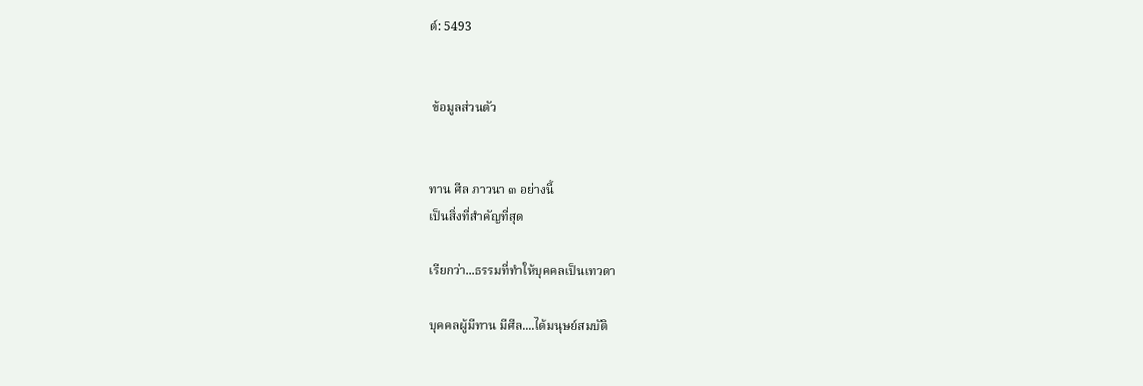ต์: 5493


 ข้อมูลส่วนตัว


ทาน ศีล ภาวนา ๓ อย่างนี้
เป็นสิ่งที่สำคัญที่สุด

เรียกว่า...ธรรมที่ทำให้บุคคลเป็นเทวดา

บุคคลผู้มีทาน มีศีล....ได้มนุษย์สมบัติ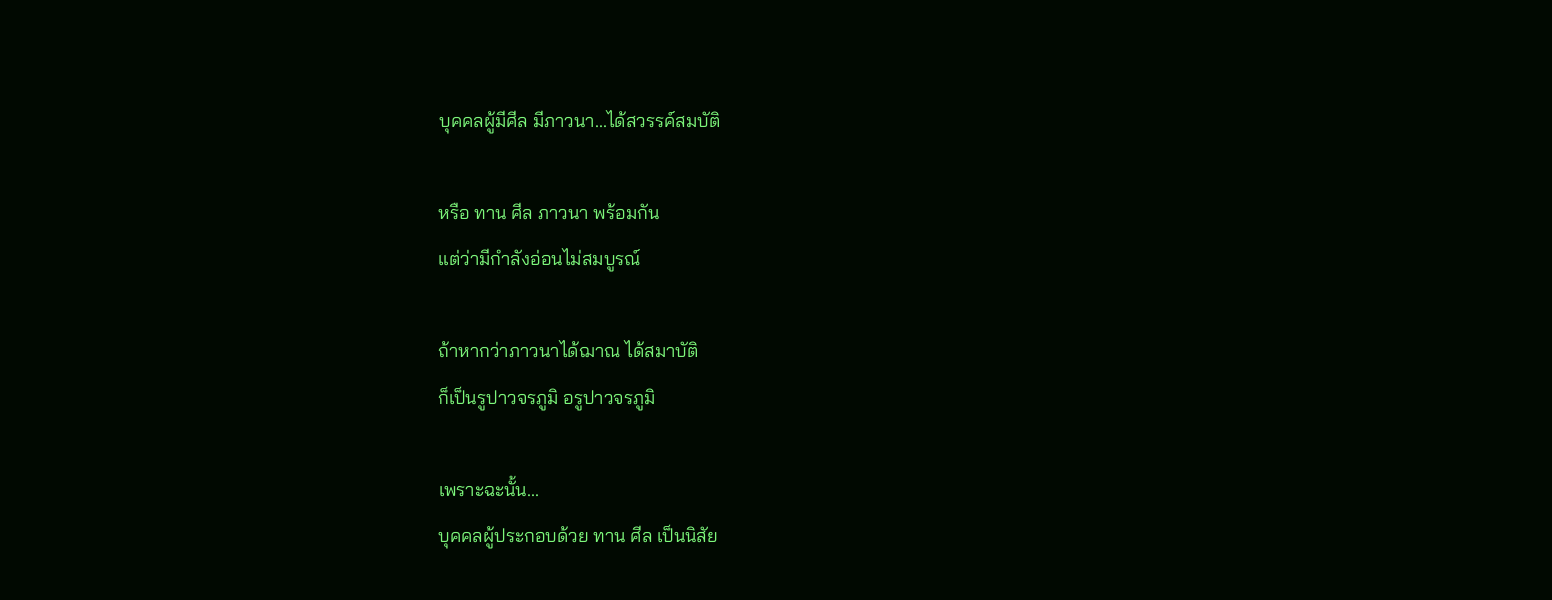บุคคลผู้มีศีล มีภาวนา...ได้สวรรค์สมบัติ

หรือ ทาน ศีล ภาวนา พร้อมกัน
แต่ว่ามีกำลังอ่อนไม่สมบูรณ์

ถ้าหากว่าภาวนาได้ฌาณ ได้สมาบัติ
ก็เป็นรูปาวจรภูมิ อรูปาวจรภูมิ

เพราะฉะนั้น...
บุคคลผู้ประกอบด้วย ทาน ศีล เป็นนิสัย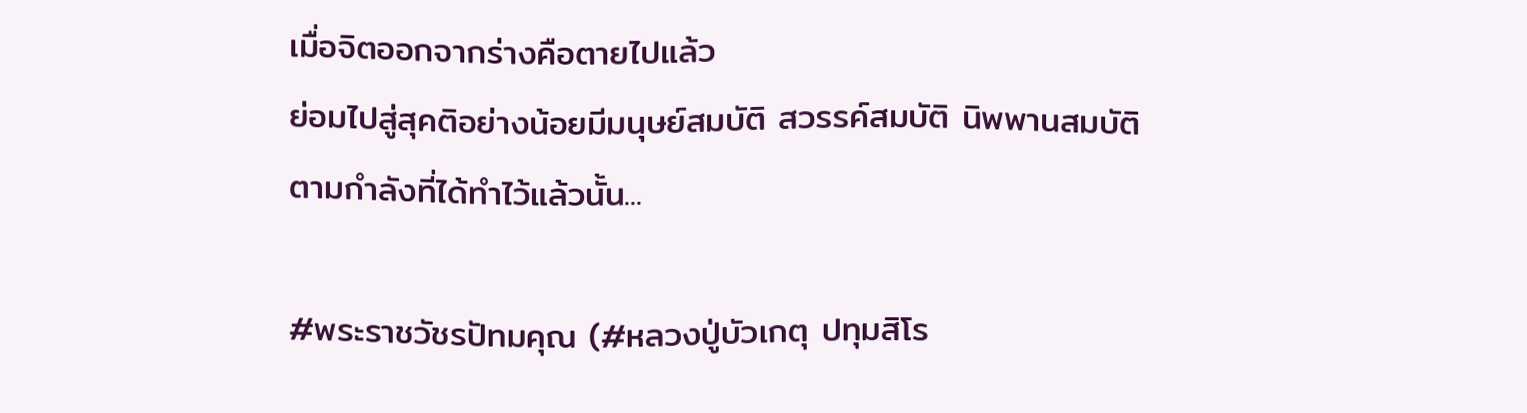เมื่อจิตออกจากร่างคือตายไปแล้ว
ย่อมไปสู่สุคติอย่างน้อยมีมนุษย์สมบัติ สวรรค์สมบัติ นิพพานสมบัติ
ตามกำลังที่ได้ทำไว้แล้วนั้น...

#พระราชวัชรปัทมคุณ (#หลวงปู่บัวเกตุ ปทุมสิโร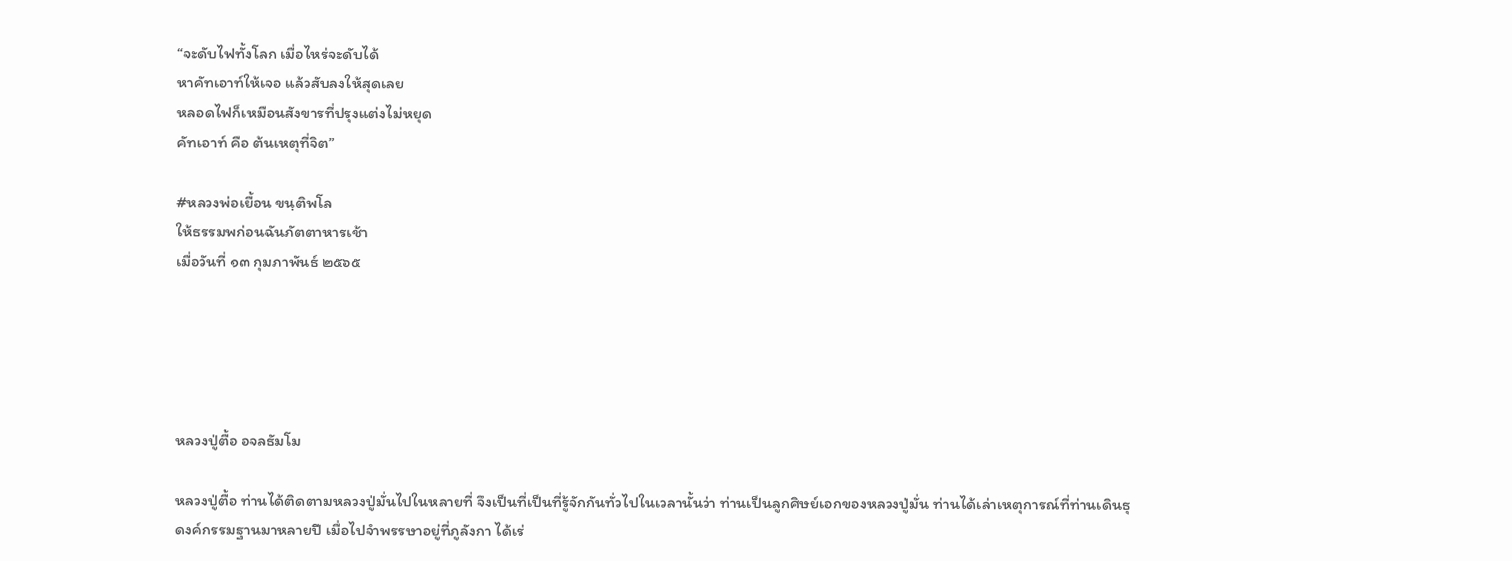“จะดับไฟทั้งโลก เมื่อไหร่จะดับได้
หาคัทเอาท์ให้เจอ แล้วสับลงให้สุดเลย
หลอดไฟก็เหมือนสังขารที่ปรุงแต่งไม่หยุด
คัทเอาท์ คือ ต้นเหตุที่จิต”

#หลวงพ่อเยื้อน ขนฺติพโล
ให้ธรรมพก่อนฉันภัตตาหารเช้า
เมื่อวันที่ ๑๓ กุมภาพันธ์ ๒๕๖๕





หลวงปู่ตื้อ อจลธัมโม

หลวงปู่ตื้อ ท่านได้ติดตามหลวงปู่มั่นไปในหลายที่ จึงเป็นที่เป็นที่รู้จักกันทั่วไปในเวลานั้นว่า ท่านเป็นลูกศิษย์เอกของหลวงปู่มั่น ท่านได้เล่าเหตุการณ์ที่ท่านเดินธุดงค์กรรมฐานมาหลายปี เมื่อไปจำพรรษาอยู่ที่ภูลังกา ได้เร่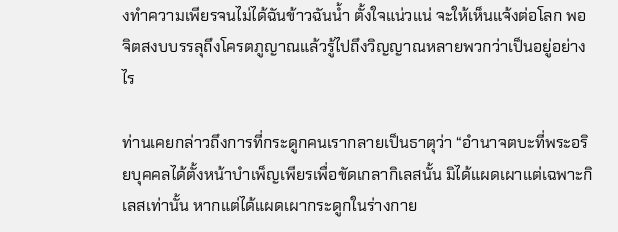งทำความเพียรจนไม่ได้ฉันข้าวฉันน้ำ ตั้งใจแน่วแน่ จะให้เห็นแจ้งต่อโลก พอจิตสงบบรรลุถึงโครตภูญาณแล้วรู้ไปถึงวิญญาณหลายพวกว่าเป็นอยู่อย่างไร

ท่านเคยกล่าวถึงการที่กระดูกคนเรากลายเป็นธาตุว่า “อำนาจตบะที่พระอริยบุคคลได้ตั้งหน้าบำเพ็ญเพียรเพื่อขัดเกลากิเลสนั้น มิได้แผดเผาแต่เฉพาะกิเลสเท่านั้น หากแต่ได้แผดเผากระดูกในร่างกาย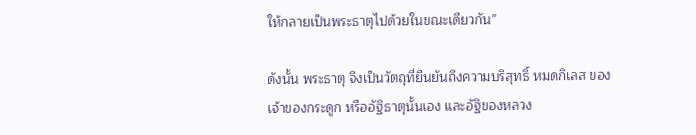ให้กลายเป็นพระธาตุไปด้วยในขณะเดียวกัน”

ดังนั้น พระธาตุ จึงเป็นวัตถุที่ยืนยันถึงความบริสุทธิ์ หมดกิเลส ของเจ้าของกระดูก หรืออัฐิธาตุนั้นเอง และอัฐิของหลวง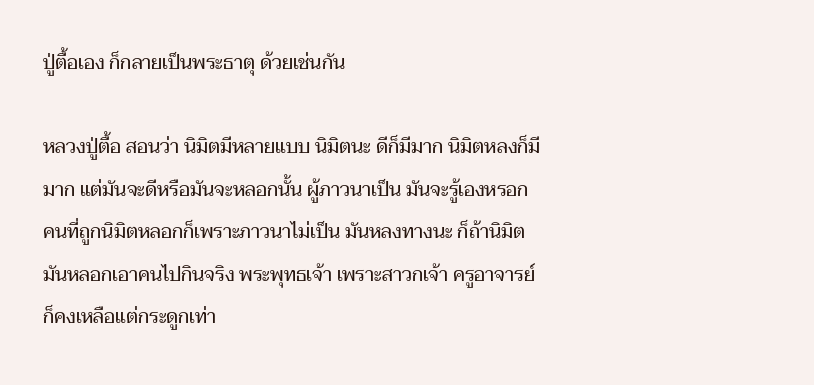ปู่ตื้อเอง ก็กลายเป็นพระธาตุ ด้วยเช่นกัน

หลวงปู่ตื้อ สอนว่า นิมิตมีหลายแบบ นิมิตนะ ดีก็มีมาก นิมิตหลงก็มีมาก แต่มันจะดีหรือมันจะหลอกนั้น ผู้ภาวนาเป็น มันจะรู้เองหรอก คนที่ถูกนิมิตหลอกก็เพราะภาวนาไม่เป็น มันหลงทางนะ ก็ถ้านิมิตมันหลอกเอาคนไปกินจริง พระพุทธเจ้า เพราะสาวกเจ้า ครูอาจารย์ ก็คงเหลือแต่กระดูกเท่า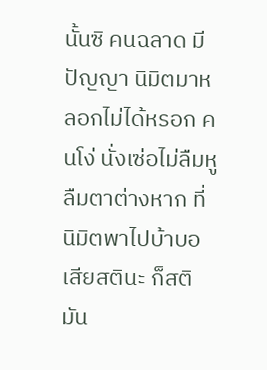นั้นซิ คนฉลาด มีปัญญา นิมิตมาหลอกไม่ได้หรอก คนโง่ นั่งเซ่อไม่ลืมหูลืมตาต่างหาก ที่นิมิตพาไปบ้าบอเสียสตินะ ก็สติมัน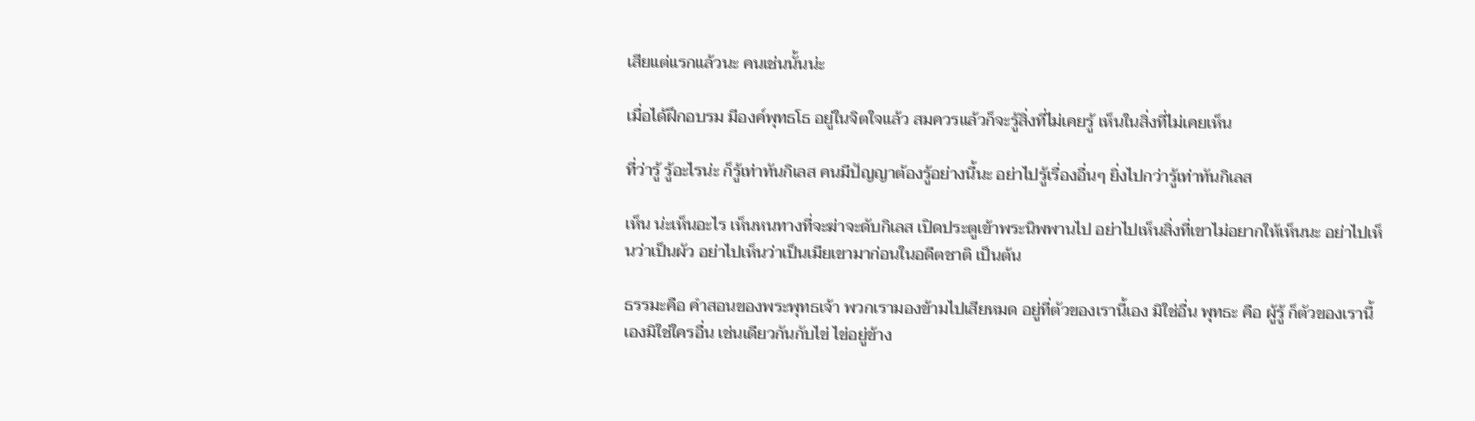เสียแต่แรกแล้วนะ คนเช่นนั้นน่ะ

เมื่อได้ฝึกอบรม มีองค์พุทธโธ อยู่ในจิตใจแล้ว สมควรแล้วก็จะรู้สิ่งที่ไม่เคยรู้ เห็นในสิ่งที่ไม่เคยเห็น

ที่ว่ารู้ รู้อะไรน่ะ ก็รู้เท่าทันกิเลส คนมีปัญญาต้องรู้อย่างนี้นะ อย่าไปรู้เรื่องอื่นๆ ยิ่งไปกว่ารู้เท่าทันกิเลส

เห็น น่ะเห็นอะไร เห็นหนทางที่จะฆ่าจะดับกิเลส เปิดประตูเข้าพระนิพพานไป อย่าไปเห็นสิ่งที่เขาไม่อยากให้เห็นนะ อย่าไปเห็นว่าเป็นผัว อย่าไปเห็นว่าเป็นเมียเขามาก่อนในอดีตชาติ เป็นต้น

ธรรมะคือ คำสอนของพระพุทธเจ้า พวกเรามองข้ามไปเสียหมด อยู่ที่ตัวของเรานี้เอง มิใช่อื่น พุทธะ คือ ผู้รู้ ก็ตัวของเรานี้เองมิใช่ใครอื่น เช่นเดียวกันกับไข่ ไข่อยู่ข้าง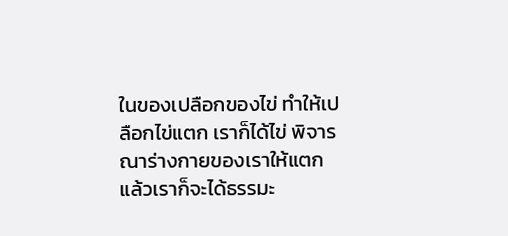ในของเปลือกของไข่ ทำให้เปลือกไข่แตก เราก็ได้ไข่ พิจารณาร่างกายของเราให้แตก แล้วเราก็จะได้ธรรมะ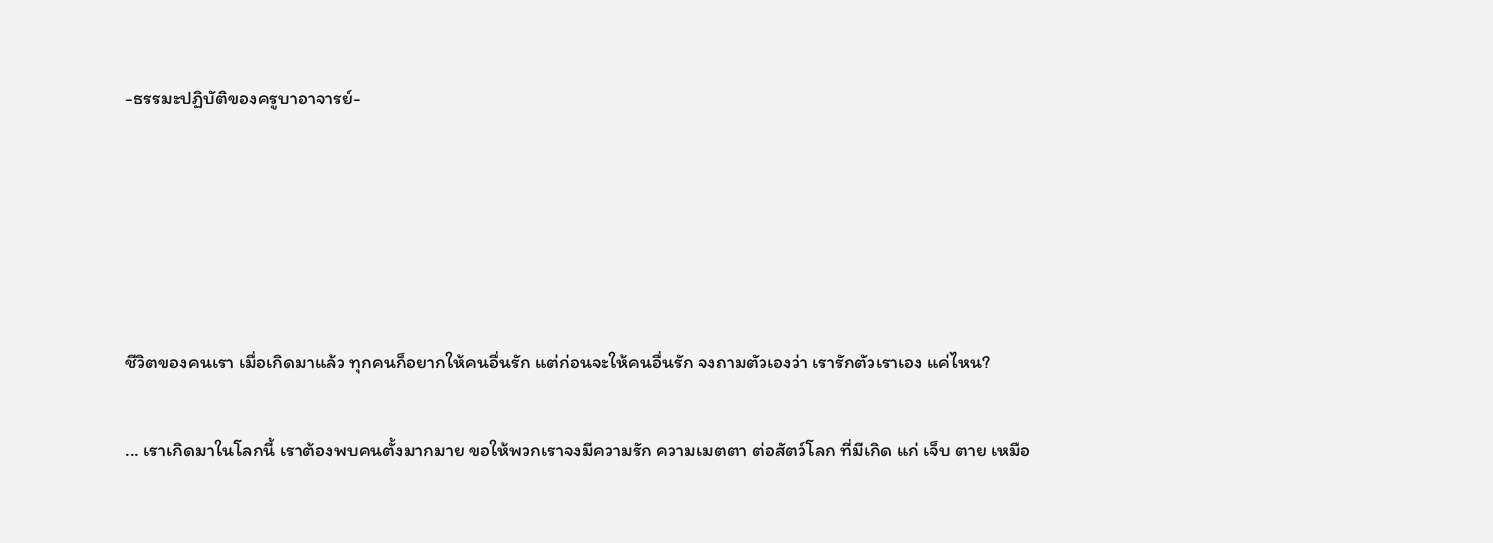-ธรรมะปฏิบัติของครูบาอาจารย์-





ชีวิตของคนเรา เมื่อเกิดมาแล้ว ทุกคนก็อยากให้คนอื่นรัก แต่ก่อนจะให้คนอื่นรัก จงถามตัวเองว่า เรารักตัวเราเอง แค่ไหน?

... เราเกิดมาในโลกนี้ เราต้องพบคนตั้งมากมาย ขอให้พวกเราจงมีความรัก ความเมตตา ต่อสัตว์โลก ที่มีเกิด แก่ เจ็บ ตาย เหมือ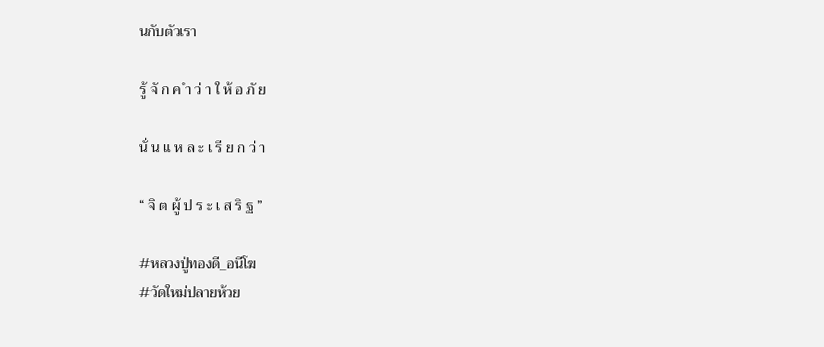นกับตัวเรา

รู้ จั ก ค ำ ว่ า ใ ห้ อ ภั ย

นั่ น แ ห ล ะ เ รี ย ก ว่ า

“ จิ ต ผู้ ป ร ะ เ ส ริ ฐ ”

#หลวงปู่ทองดี_อนีโฆ
#วัดใหม่ปลายห้วย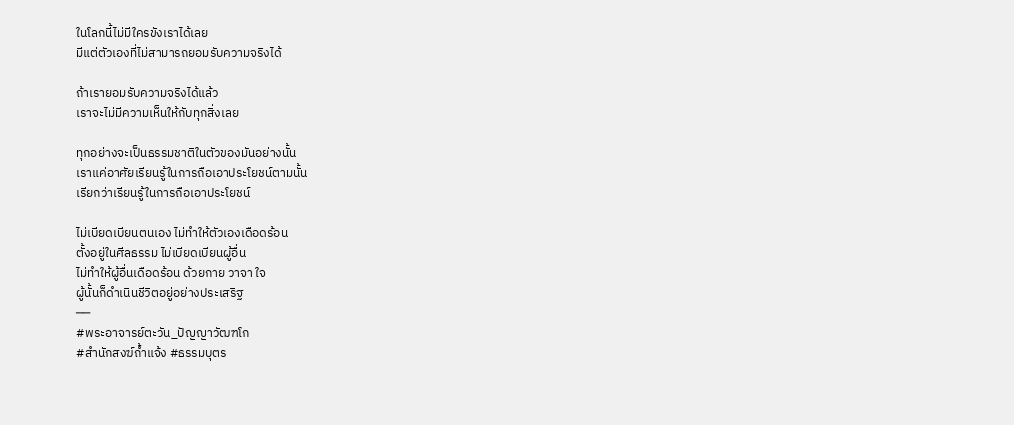ในโลกนี้ไม่มีใครขังเราได้เลย
มีแต่ตัวเองที่ไม่สามารถยอมรับความจริงได้

ถ้าเรายอมรับความจริงได้แล้ว
เราจะไม่มีความเห็นให้กับทุกสิ่งเลย

ทุกอย่างจะเป็นธรรมชาติในตัวของมันอย่างนั้น
เราแค่อาศัยเรียนรู้ในการถือเอาประโยชน์ตามนั้น
เรียกว่าเรียนรู้ในการถือเอาประโยชน์

ไม่เบียดเบียนตนเอง ไม่ทำให้ตัวเองเดือดร้อน
ตั้งอยู่ในศีลธรรม ไม่เบียดเบียนผู้อื่น
ไม่ทำให้ผู้อื่นเดือดร้อน ด้วยกาย วาจา ใจ
ผู้นั้นก็ดำเนินชีวิตอยู่อย่างประเสริฐ
──
#พระอาจารย์ตะวัน_ปัญญาวัฒฑโก
#สำนักสงฆ์ถ้ำแจ้ง #ธรรมบุตร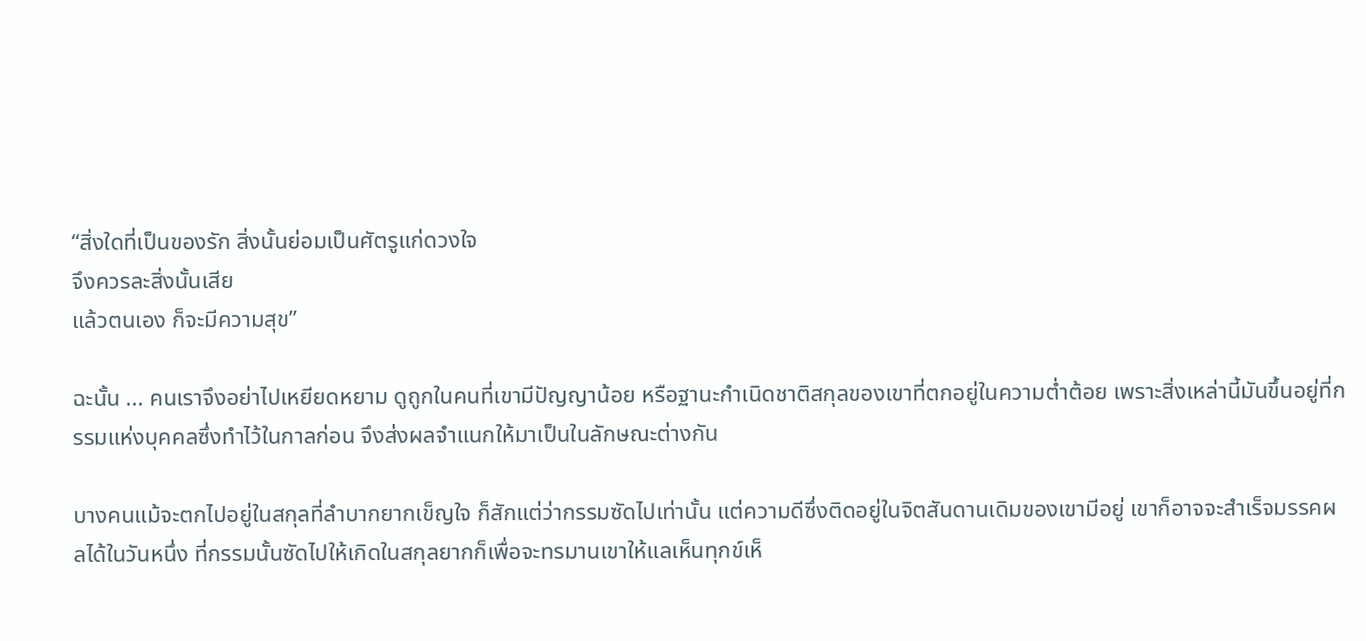“สิ่งใดที่เป็นของรัก สิ่งนั้นย่อมเป็นศัตรูแก่ดวงใจ
จึงควรละสิ่งนั้นเสีย
แล้วตนเอง ก็จะมีความสุข”

ฉะนั้น ... คนเราจึงอย่าไปเหยียดหยาม ดูถูกในคนที่เขามีปัญญาน้อย หรือฐานะกำเนิดชาติสกุลของเขาที่ตกอยู่ในความต่ำต้อย เพราะสิ่งเหล่านี้มันขึ้นอยู่ที่กรรมแห่งบุคคลซึ่งทำไว้ในกาลก่อน จึงส่งผลจำแนกให้มาเป็นในลักษณะต่างกัน

บางคนแม้จะตกไปอยู่ในสกุลที่ลำบากยากเข็ญใจ ก็สักแต่ว่ากรรมซัดไปเท่านั้น แต่ความดีซึ่งติดอยู่ในจิตสันดานเดิมของเขามีอยู่ เขาก็อาจจะสำเร็จมรรคผลได้ในวันหนึ่ง ที่กรรมนั้นซัดไปให้เกิดในสกุลยากก็เพื่อจะทรมานเขาให้แลเห็นทุกข์เห็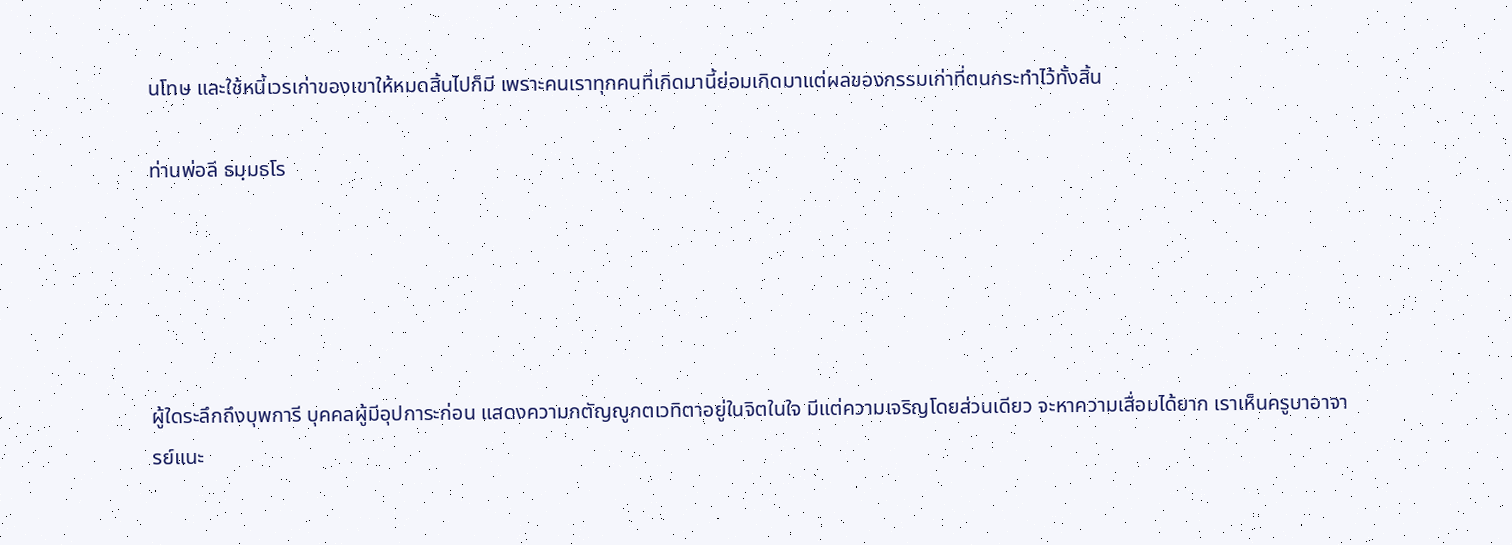นโทษ และใช้หนี้เวรเก่าของเขาให้หมดสิ้นไปก็มี เพราะคนเราทุกคนที่เกิดมานี้ย่อมเกิดมาแต่ผลของกรรมเก่าที่ตนกระทำไว้ทั้งสิ้น

ท่านพ่อลี ธมฺมธโร





ผู้ใดระลึกถึงบุพการี บุคคลผู้มีอุปการะก่อน แสดงความกตัญญูกตเวทิตาอยู่ในจิตในใจ มีแต่ความเจริญโดยส่วนเดียว จะหาความเสื่อมได้ยาก เราเห็นครูบาอาจารย์แนะ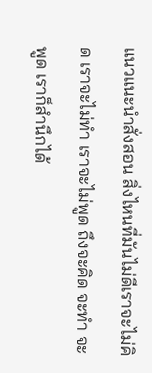แนวแนะนำสั่งสอน สิ่งไหนที่มันไม่ดีเราจะไม่คิด เราจะไม่ทำ เราจะไม่พูด ถึงจะคิด จะทำ จะพูด เราก็สำนึกได้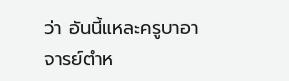ว่า อันนี้แหละครูบาอาจารย์ตำห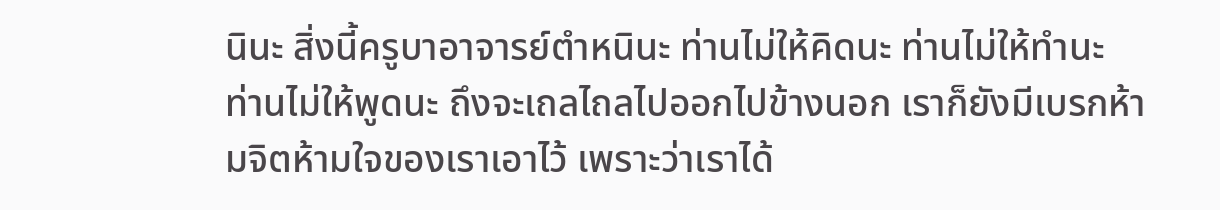นินะ สิ่งนี้ครูบาอาจารย์ตำหนินะ ท่านไม่ให้คิดนะ ท่านไม่ให้ทำนะ ท่านไม่ให้พูดนะ ถึงจะเถลไถลไปออกไปข้างนอก เราก็ยังมีเบรกห้ามจิตห้ามใจของเราเอาไว้ เพราะว่าเราได้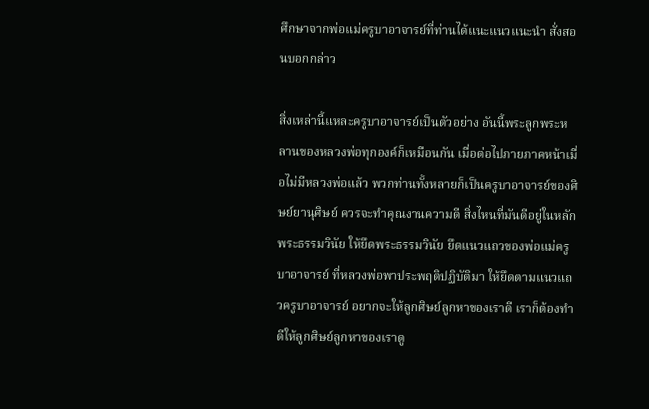ศึกษาจากพ่อแม่ครูบาอาจารย์ที่ท่านได้แนะแนวแนะนำ สั่งสอนบอกกล่าว

สิ่งเหล่านี้แหละครูบาอาจารย์เป็นตัวอย่าง อันนี้พระลูกพระหลานของหลวงพ่อทุกองค์ก็เหมือนกัน เมื่อต่อไปภายภาคหน้าเมื่อไม่มีหลวงพ่อแล้ว พวกท่านทั้งหลายก็เป็นครูบาอาจารย์ของศิษย์ยานุศิษย์ ควรจะทำคุณงานความดี สิ่งไหนที่มันดีอยู่ในหลักพระธรรมวินัย ให้ยึดพระธรรมวินัย ยึดแนวแถวของพ่อแม่ครูบาอาจารย์ ที่หลวงพ่อพาประพฤติปฏิบัติมา ให้ยึดตามแนวแถวครูบาอาจารย์ อยากจะให้ลูกศิษย์ลูกหาของเราดี เราก็ต้องทำดีให้ลูกศิษย์ลูกหาของเราดู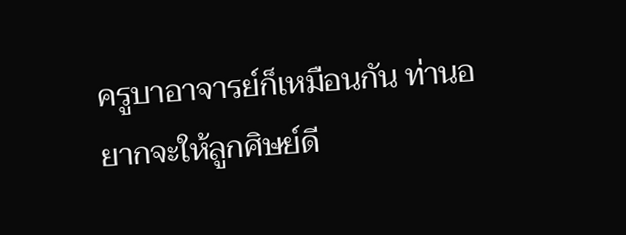ครูบาอาจารย์ก็เหมือนกัน ท่านอยากจะให้ลูกศิษย์ดี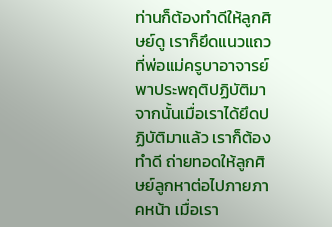ท่านก็ต้องทำดีให้ลูกศิษย์ดู เราก็ยึดแนวแถวที่พ่อแม่ครูบาอาจารย์พาประพฤติปฏิบัติมา จากนั้นเมื่อเราได้ยึดปฏิบัติมาแล้ว เราก็ต้องทำดี ถ่ายทอดให้ลูกศิษย์ลูกหาต่อไปภายภาคหน้า เมื่อเรา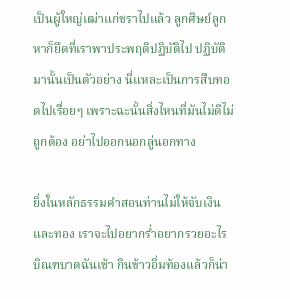เป็นผู้ใหญ่เฒ่าแก่ชราไปแล้ว ลูกศิษย์ลูกหาก็ยึดที่เราพาประพฤติปฏิบัติไป ปฏิบัติมานั้นเป็นตัวอย่าง นี่แหละเป็นการสืบทอดไปเรื่อยๆ เพราะฉะนั้นสิ่งไหนที่มันไม่ดีไม่ถูกต้อง อย่าไปออกนอกลู่นอกทาง

ยิ่งในหลักธรรมคำสอนท่านไม่ให้จับเงินและทอง เราจะไปอยากร่ำอยากรวยอะไร บิณฑบาตฉันเช้า กินข้าวอิ่มท้องแล้วก็น่า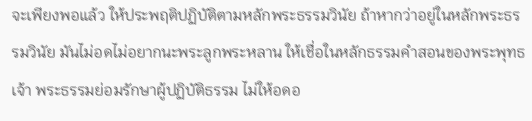จะเพียงพอแล้ว ให้ประพฤติปฏิบัติตามหลักพระธรรมวินัย ถ้าหากว่าอยู่ในหลักพระธรรมวินัย มันไม่อดไม่อยากนะพระลูกพระหลาน ให้เชื่อในหลักธรรมคำสอนของพระพุทธเจ้า พระธรรมย่อมรักษาผู้ปฏิบัติธรรม ไม่ให้อดอ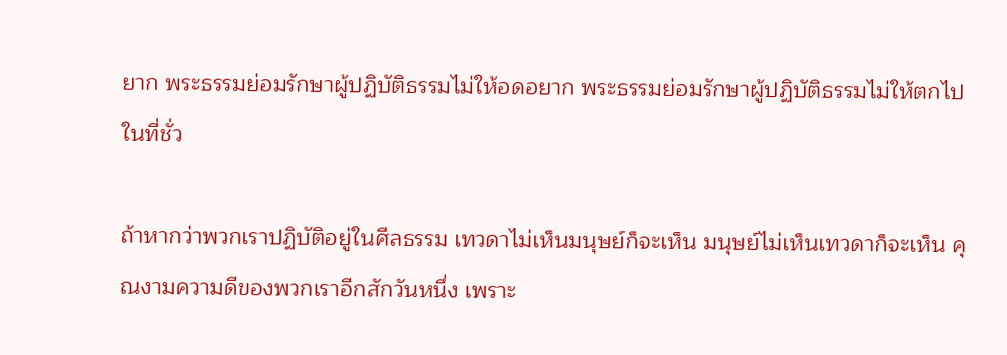ยาก พระธรรมย่อมรักษาผู้ปฏิบัติธรรมไม่ให้อดอยาก พระธรรมย่อมรักษาผู้ปฏิบัติธรรมไม่ให้ตกไปในที่ชั่ว

ถ้าหากว่าพวกเราปฏิบัติอยู่ในศีลธรรม เทวดาไม่เห็นมนุษย์ก็จะเห็น มนุษย์ไม่เห็นเทวดาก็จะเห็น คุณงามความดีของพวกเราอีกสักวันหนึ่ง เพราะ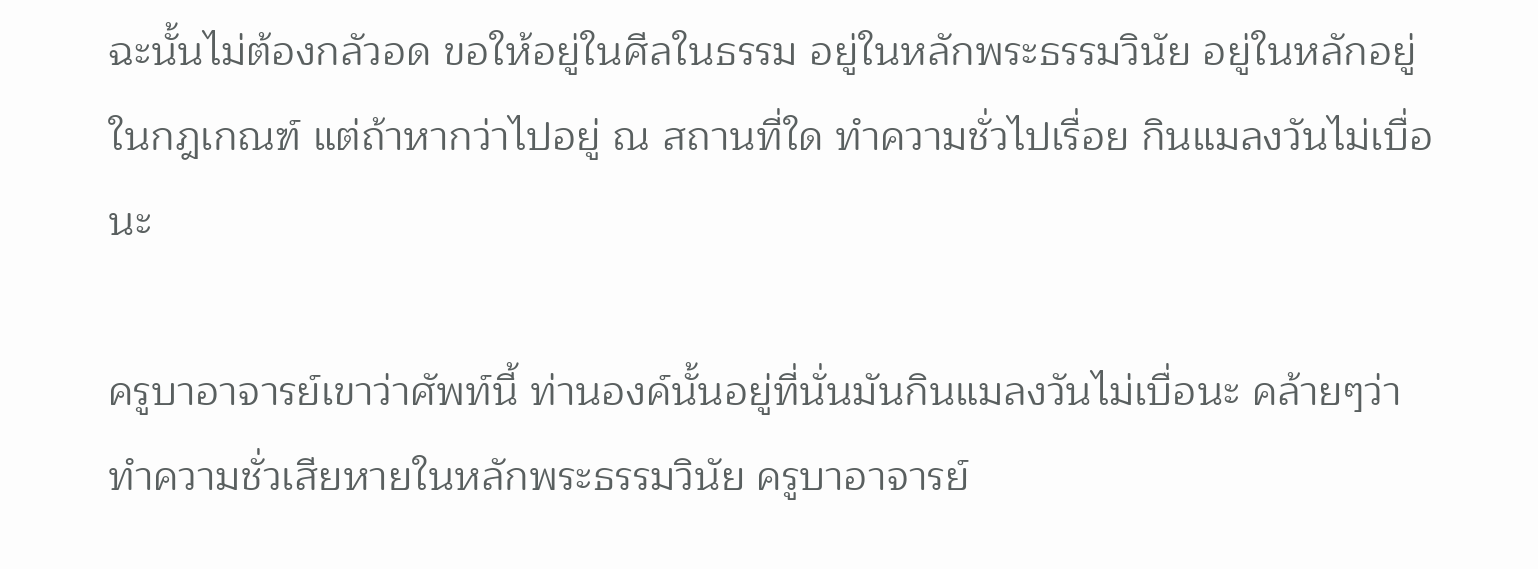ฉะนั้นไม่ต้องกลัวอด ขอให้อยู่ในศีลในธรรม อยู่ในหลักพระธรรมวินัย อยู่ในหลักอยู่ในกฎเกณฑ์ แต่ถ้าหากว่าไปอยู่ ณ สถานที่ใด ทำความชั่วไปเรื่อย กินแมลงวันไม่เบื่อนะ

ครูบาอาจารย์เขาว่าศัพท์นี้ ท่านองค์นั้นอยู่ที่นั่นมันกินแมลงวันไม่เบื่อนะ คล้ายๆว่า ทำความชั่วเสียหายในหลักพระธรรมวินัย ครูบาอาจารย์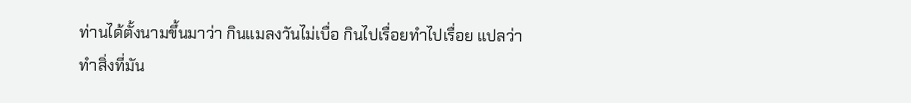ท่านได้ตั้งนามขึ้นมาว่า กินแมลงวันไม่เบื่อ กินไปเรื่อยทำไปเรื่อย แปลว่าทำสิ่งที่มัน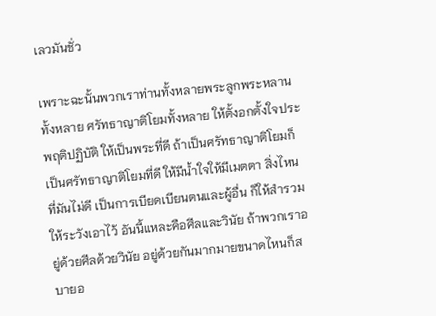เลวมันชั่ว

เพราะฉะนั้นพวกเราท่านทั้งหลายพระลูกพระหลานทั้งหลาย ศรัทธาญาติโยมทั้งหลาย ให้ตั้งอกตั้งใจประพฤติปฏิบัติ ให้เป็นพระที่ดี ถ้าเป็นศรัทธาญาติโยมก็เป็นศรัทธาญาติโยมที่ดี ให้มีน้ำใจให้มีเมตตา สิ่งไหนที่มันไม่ดี เป็นการเบียดเบียนตนและผู้อื่น ก็ให้สำรวมให้ระวังเอาไว้ อันนี้แหละคือศีลและวินัย ถ้าพวกเราอยู่ด้วยศีลด้วยวินัย อยู่ด้วยกันมากมายขนาดไหนก็สบายอ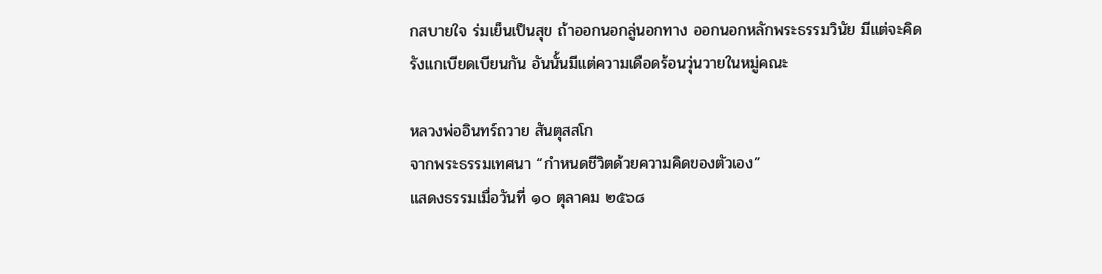กสบายใจ ร่มเย็นเป็นสุข ถ้าออกนอกลู่นอกทาง ออกนอกหลักพระธรรมวินัย มีแต่จะคิดรังแกเบียดเบียนกัน อันนั้นมีแต่ความเดือดร้อนวุ่นวายในหมู่คณะ

หลวงพ่ออินทร์ถวาย สันตุสสโก
จากพระธรรมเทศนา “กำหนดชีวิตด้วยความคิดของตัวเอง”
แสดงธรรมเมื่อวันที่ ๑๐ ตุลาคม ๒๕๖๘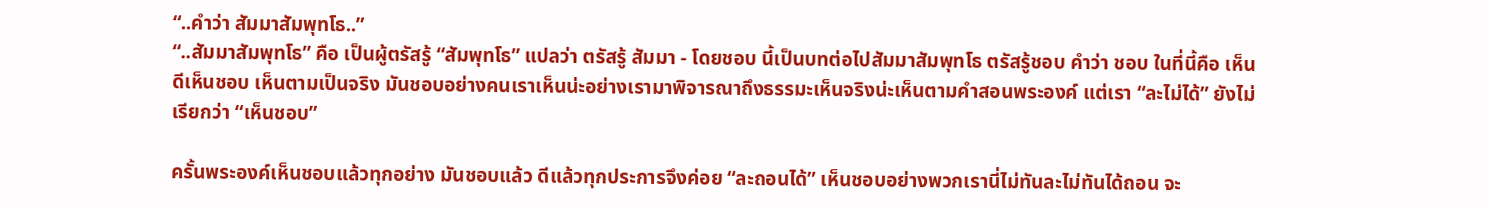“..คำว่า สัมมาสัมพุทโธ..”
“..สัมมาสัมพุทโธ” คือ เป็นผู้ตรัสรู้ “สัมพุทโธ” แปลว่า ตรัสรู้ สัมมา - โดยชอบ นี้เป็นบทต่อไปสัมมาสัมพุทโธ ตรัสรู้ชอบ คำว่า ชอบ ในที่นี้คือ เห็นดีเห็นชอบ เห็นตามเป็นจริง มันชอบอย่างคนเราเห็นน่ะอย่างเรามาพิจารณาถึงธรรมะเห็นจริงน่ะเห็นตามคำสอนพระองค์ แต่เรา “ละไม่ได้” ยังไม่เรียกว่า “เห็นชอบ”

ครั้นพระองค์เห็นชอบแล้วทุกอย่าง มันชอบแล้ว ดีแล้วทุกประการจึงค่อย “ละถอนได้” เห็นชอบอย่างพวกเรานี่ไม่ทันละไม่ทันได้ถอน จะ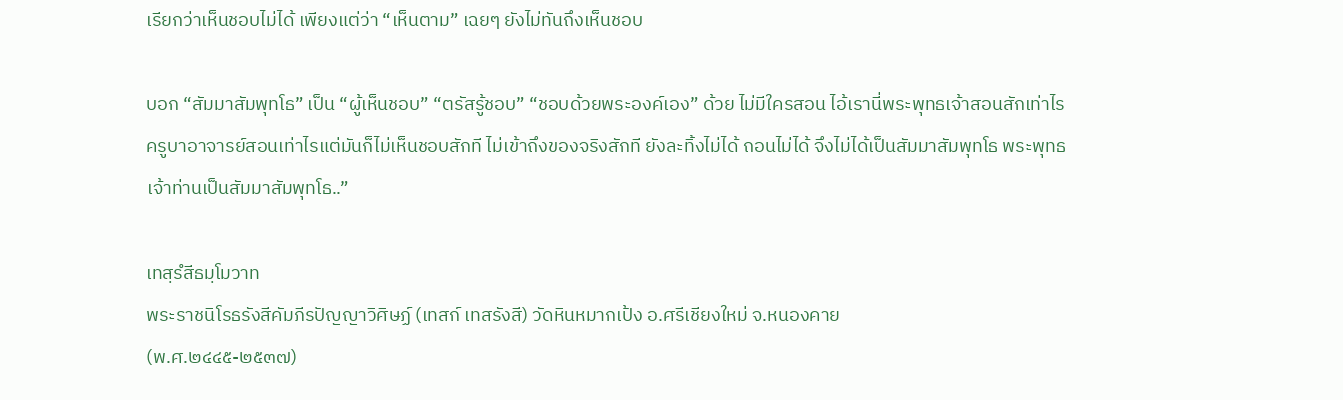เรียกว่าเห็นชอบไม่ได้ เพียงแต่ว่า “เห็นตาม” เฉยๆ ยังไม่ทันถึงเห็นชอบ

บอก “สัมมาสัมพุทโธ” เป็น “ผู้เห็นชอบ” “ตรัสรู้ชอบ” “ชอบด้วยพระองค์เอง” ด้วย ไม่มีใครสอน ไอ้เรานี่พระพุทธเจ้าสอนสักเท่าไร ครูบาอาจารย์สอนเท่าไรแต่มันก็ไม่เห็นชอบสักที ไม่เข้าถึงของจริงสักที ยังละทิ้งไม่ได้ ถอนไม่ได้ จึงไม่ได้เป็นสัมมาสัมพุทโธ พระพุทธเจ้าท่านเป็นสัมมาสัมพุทโธ..”

เทสฺรํสีธมฺโมวาท
พระราชนิโรธรังสีคัมภีรปัญญาวิศิษฏ์ (เทสก์ เทสรังสี) วัดหินหมากเป้ง อ.ศรีเชียงใหม่ จ.หนองคาย
(พ.ศ.๒๔๔๕-๒๕๓๗)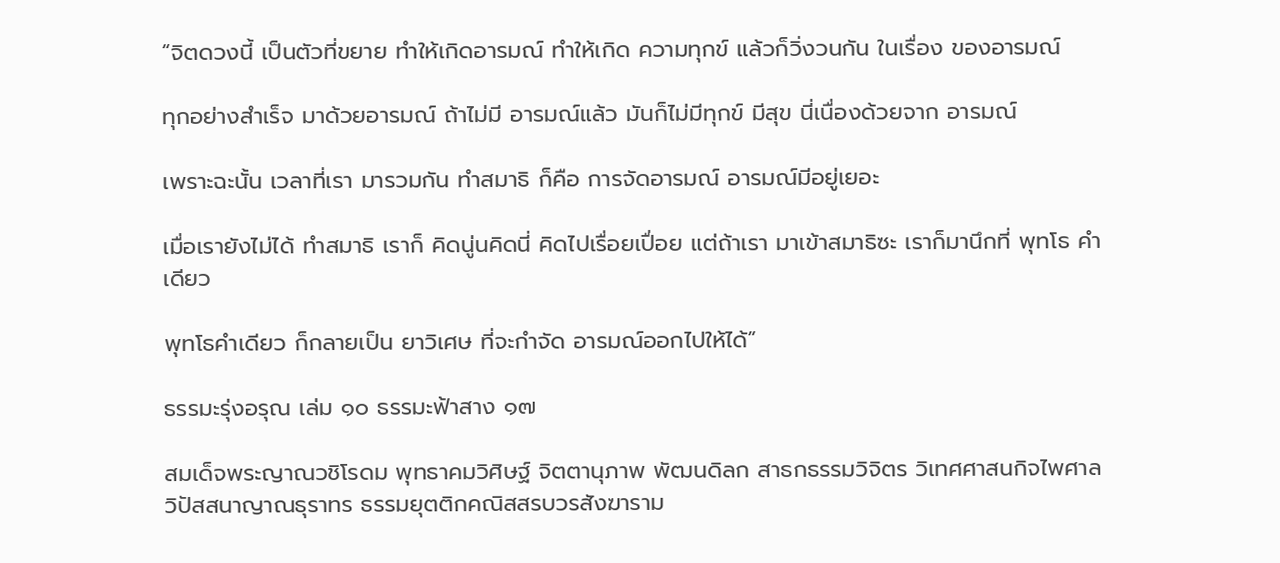“จิตดวงนี้ เป็นตัวที่ขยาย ทำให้เกิดอารมณ์ ทำให้เกิด ความทุกข์ แล้วก็วิ่งวนกัน ในเรื่อง ของอารมณ์

ทุกอย่างสำเร็จ มาด้วยอารมณ์ ถ้าไม่มี อารมณ์แล้ว มันก็ไม่มีทุกข์ มีสุข นี่เนื่องด้วยจาก อารมณ์

เพราะฉะนั้น เวลาที่เรา มารวมกัน ทำสมาธิ ก็คือ การจัดอารมณ์ อารมณ์มีอยู่เยอะ

เมื่อเรายังไม่ได้ ทำสมาธิ เราก็ คิดนู่นคิดนี่ คิดไปเรื่อยเปื่อย แต่ถ้าเรา มาเข้าสมาธิซะ เราก็มานึกที่ พุทโธ คำเดียว

พุทโธคำเดียว ก็กลายเป็น ยาวิเศษ ที่จะกำจัด อารมณ์ออกไปให้ได้”

ธรรมะรุ่งอรุณ เล่ม ๑๐ ธรรมะฟ้าสาง ๑๗

สมเด็จพระญาณวชิโรดม พุทธาคมวิศิษฐ์ จิตตานุภาพ พัฒนดิลก สาธกธรรมวิจิตร วิเทศศาสนกิจไพศาล วิปัสสนาญาณธุราทร ธรรมยุตติกคณิสสรบวรสังฆาราม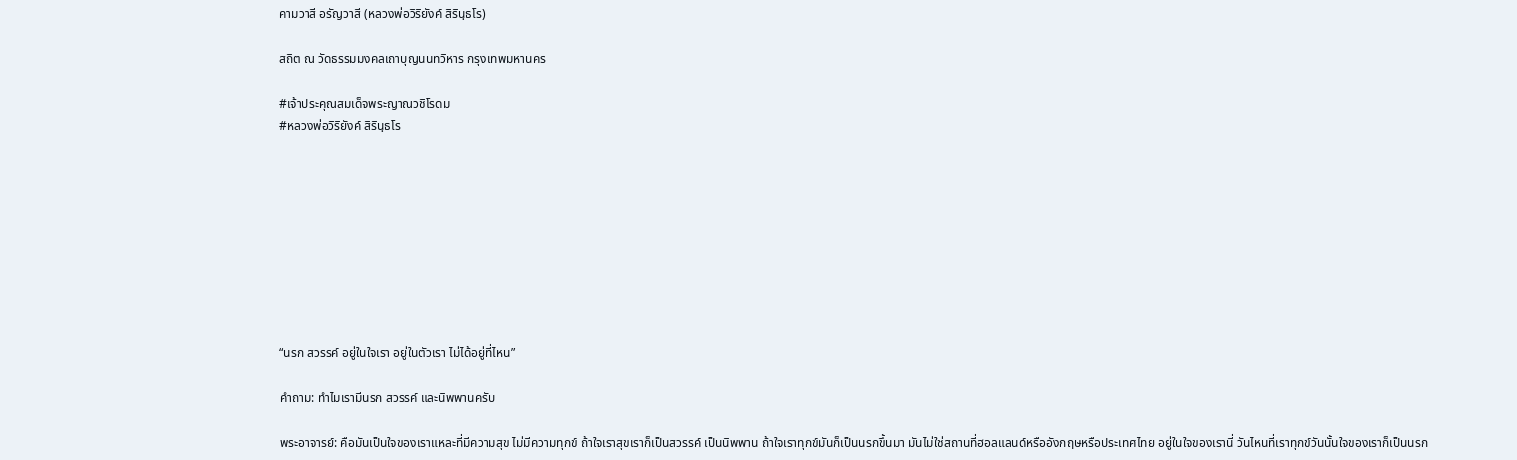คามวาสี อรัญวาสี (หลวงพ่อวิริยังค์ สิรินฺธโร)

สถิต ณ วัดธรรมมงคลเถาบุญนนทวิหาร กรุงเทพมหานคร

#เจ้าประคุณสมเด็จพระญาณวชิโรดม
#หลวงพ่อวิริยังค์ สิรินฺธโร









“นรก สวรรค์ อยู่ในใจเรา อยู่ในตัวเรา ไม่ได้อยู่ที่ไหน”

คำถาม: ทำไมเรามีนรก สวรรค์ และนิพพานครับ

พระอาจารย์: คือมันเป็นใจของเราแหละที่มีความสุข ไม่มีความทุกข์ ถ้าใจเราสุขเราก็เป็นสวรรค์ เป็นนิพพาน ถ้าใจเราทุกข์มันก็เป็นนรกขึ้นมา มันไม่ใช่สถานที่ฮอลแลนด์หรืออังกฤษหรือประเทศไทย อยู่ในใจของเรานี่ วันไหนที่เราทุกข์วันนั้นใจของเราก็เป็นนรก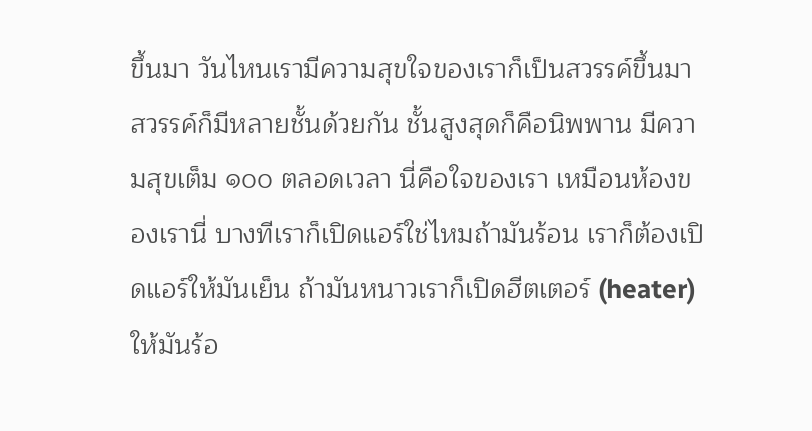ขึ้นมา วันไหนเรามีความสุขใจของเราก็เป็นสวรรค์ขึ้นมา สวรรค์ก็มีหลายชั้นด้วยกัน ชั้นสูงสุดก็คือนิพพาน มีความสุขเต็ม ๑๐๐ ตลอดเวลา นี่คือใจของเรา เหมือนห้องของเรานี่ บางทีเราก็เปิดแอร์ใช่ไหมถ้ามันร้อน เราก็ต้องเปิดแอร์ให้มันเย็น ถ้ามันหนาวเราก็เปิดฮีตเตอร์ (heater) ให้มันร้อ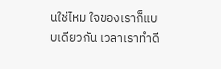นใช่ไหม ใจของเราก็แบบเดียวกัน เวลาเราทำดี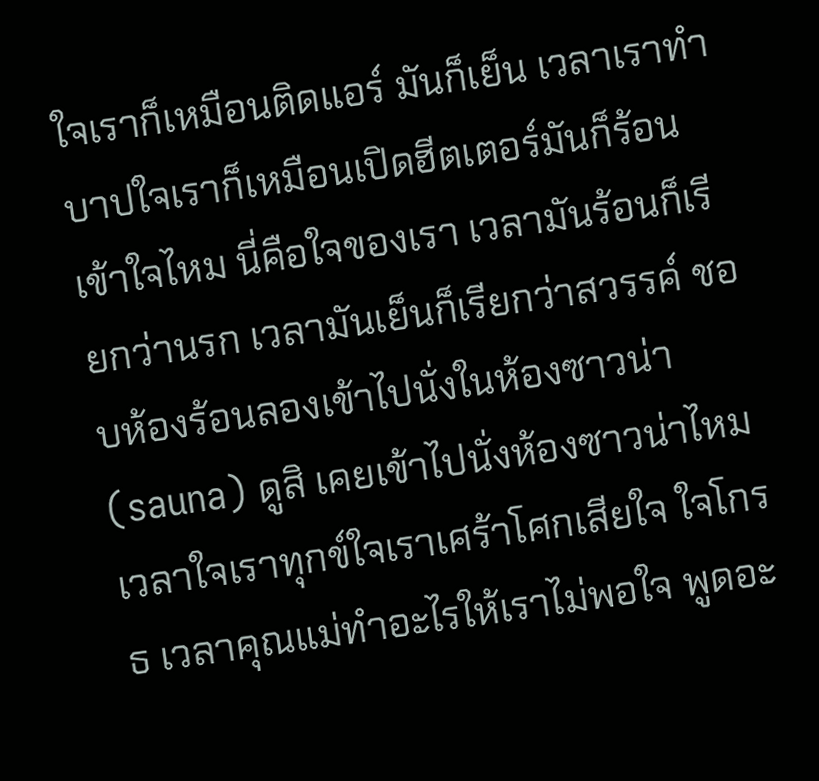ใจเราก็เหมือนติดแอร์ มันก็เย็น เวลาเราทำบาปใจเราก็เหมือนเปิดฮีตเตอร์มันก็ร้อน เข้าใจไหม นี่คือใจของเรา เวลามันร้อนก็เรียกว่านรก เวลามันเย็นก็เรียกว่าสวรรค์ ชอบห้องร้อนลองเข้าไปนั่งในห้องซาวน่า (sauna) ดูสิ เคยเข้าไปนั่งห้องซาวน่าไหม เวลาใจเราทุกข์ใจเราเศร้าโศกเสียใจ ใจโกรธ เวลาคุณแม่ทำอะไรให้เราไม่พอใจ พูดอะ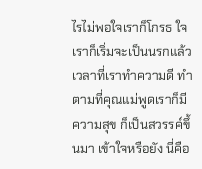ไรไม่พอใจเราก็โกรธ ใจเราก็เริ่มจะเป็นนรกแล้ว เวลาที่เราทำความดี ทำตามที่คุณแม่พูดเราก็มีความสุข ก็เป็นสวรรค์ขึ้นมา เข้าใจหรือยัง นี่คือ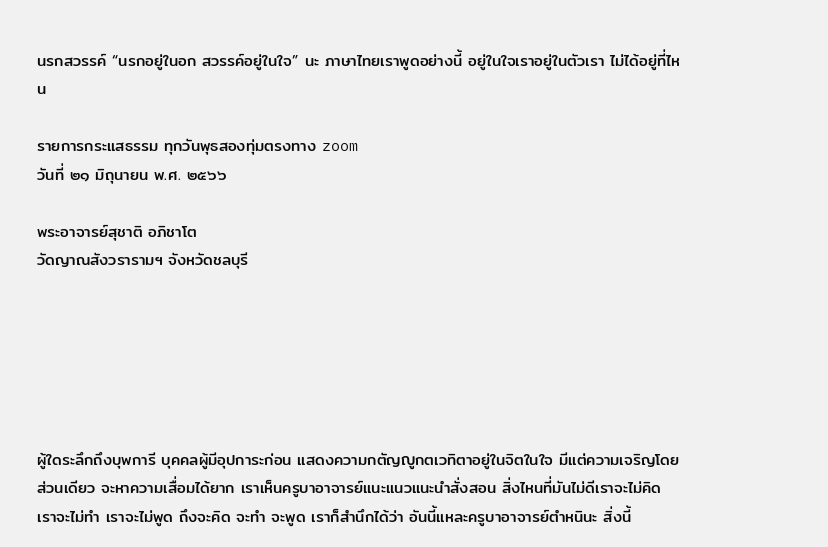นรกสวรรค์ “นรกอยู่ในอก สวรรค์อยู่ในใจ” นะ ภาษาไทยเราพูดอย่างนี้ อยู่ในใจเราอยู่ในตัวเรา ไม่ได้อยู่ที่ไหน

รายการกระแสธรรม ทุกวันพุธสองทุ่มตรงทาง zoom
วันที่ ๒๑ มิถุนายน พ.ศ. ๒๕๖๖

พระอาจารย์สุชาติ อภิชาโต
วัดญาณสังวรารามฯ จังหวัดชลบุรี






ผู้ใดระลึกถึงบุพการี บุคคลผู้มีอุปการะก่อน แสดงความกตัญญูกตเวทิตาอยู่ในจิตในใจ มีแต่ความเจริญโดยส่วนเดียว จะหาความเสื่อมได้ยาก เราเห็นครูบาอาจารย์แนะแนวแนะนำสั่งสอน สิ่งไหนที่มันไม่ดีเราจะไม่คิด เราจะไม่ทำ เราจะไม่พูด ถึงจะคิด จะทำ จะพูด เราก็สำนึกได้ว่า อันนี้แหละครูบาอาจารย์ตำหนินะ สิ่งนี้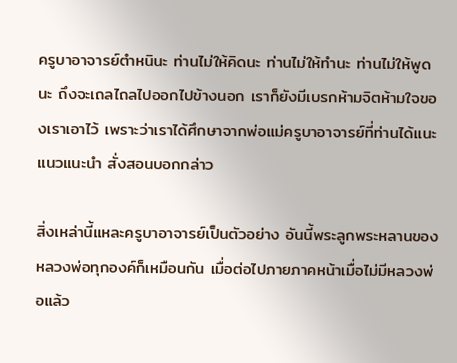ครูบาอาจารย์ตำหนินะ ท่านไม่ให้คิดนะ ท่านไม่ให้ทำนะ ท่านไม่ให้พูดนะ ถึงจะเถลไถลไปออกไปข้างนอก เราก็ยังมีเบรกห้ามจิตห้ามใจของเราเอาไว้ เพราะว่าเราได้ศึกษาจากพ่อแม่ครูบาอาจารย์ที่ท่านได้แนะแนวแนะนำ สั่งสอนบอกกล่าว

สิ่งเหล่านี้แหละครูบาอาจารย์เป็นตัวอย่าง อันนี้พระลูกพระหลานของหลวงพ่อทุกองค์ก็เหมือนกัน เมื่อต่อไปภายภาคหน้าเมื่อไม่มีหลวงพ่อแล้ว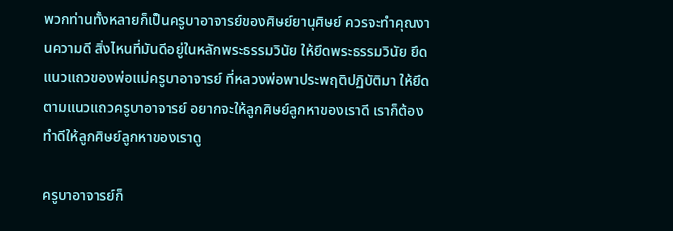พวกท่านทั้งหลายก็เป็นครูบาอาจารย์ของศิษย์ยานุศิษย์ ควรจะทำคุณงานความดี สิ่งไหนที่มันดีอยู่ในหลักพระธรรมวินัย ให้ยึดพระธรรมวินัย ยึดแนวแถวของพ่อแม่ครูบาอาจารย์ ที่หลวงพ่อพาประพฤติปฏิบัติมา ให้ยึดตามแนวแถวครูบาอาจารย์ อยากจะให้ลูกศิษย์ลูกหาของเราดี เราก็ต้องทำดีให้ลูกศิษย์ลูกหาของเราดู

ครูบาอาจารย์ก็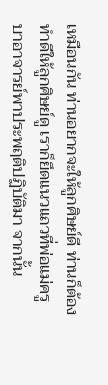เหมือนกัน ท่านอยากจะให้ลูกศิษย์ดี ท่านก็ต้องทำดีให้ลูกศิษย์ดู เราก็ยึดแนวแถวที่พ่อแม่ครูบาอาจารย์พาประพฤติปฏิบัติมา จากนั้น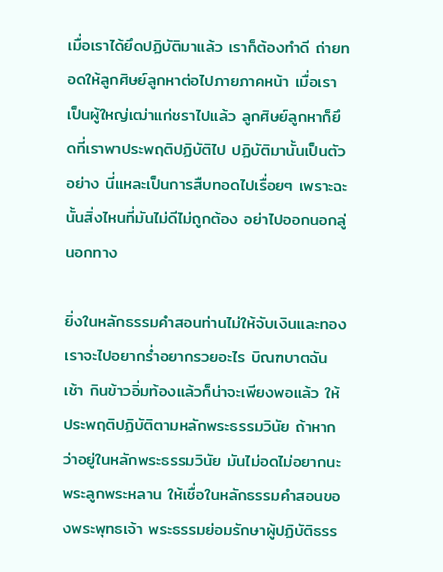เมื่อเราได้ยึดปฏิบัติมาแล้ว เราก็ต้องทำดี ถ่ายทอดให้ลูกศิษย์ลูกหาต่อไปภายภาคหน้า เมื่อเราเป็นผู้ใหญ่เฒ่าแก่ชราไปแล้ว ลูกศิษย์ลูกหาก็ยึดที่เราพาประพฤติปฏิบัติไป ปฏิบัติมานั้นเป็นตัวอย่าง นี่แหละเป็นการสืบทอดไปเรื่อยๆ เพราะฉะนั้นสิ่งไหนที่มันไม่ดีไม่ถูกต้อง อย่าไปออกนอกลู่นอกทาง

ยิ่งในหลักธรรมคำสอนท่านไม่ให้จับเงินและทอง เราจะไปอยากร่ำอยากรวยอะไร บิณฑบาตฉันเช้า กินข้าวอิ่มท้องแล้วก็น่าจะเพียงพอแล้ว ให้ประพฤติปฏิบัติตามหลักพระธรรมวินัย ถ้าหากว่าอยู่ในหลักพระธรรมวินัย มันไม่อดไม่อยากนะพระลูกพระหลาน ให้เชื่อในหลักธรรมคำสอนของพระพุทธเจ้า พระธรรมย่อมรักษาผู้ปฏิบัติธรร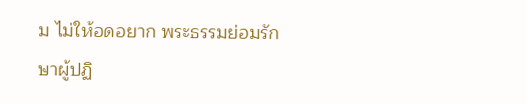ม ไม่ให้อดอยาก พระธรรมย่อมรักษาผู้ปฏิ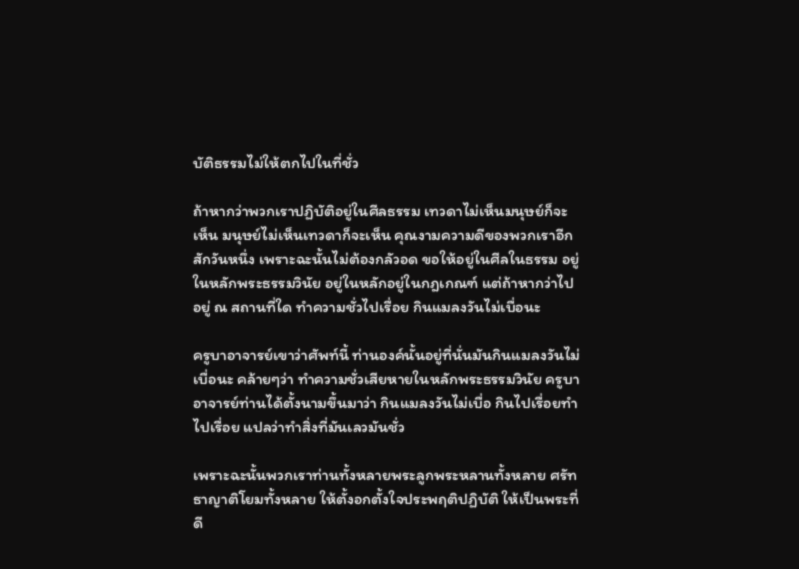บัติธรรมไม่ให้ตกไปในที่ชั่ว

ถ้าหากว่าพวกเราปฏิบัติอยู่ในศีลธรรม เทวดาไม่เห็นมนุษย์ก็จะเห็น มนุษย์ไม่เห็นเทวดาก็จะเห็น คุณงามความดีของพวกเราอีกสักวันหนึ่ง เพราะฉะนั้นไม่ต้องกลัวอด ขอให้อยู่ในศีลในธรรม อยู่ในหลักพระธรรมวินัย อยู่ในหลักอยู่ในกฎเกณฑ์ แต่ถ้าหากว่าไปอยู่ ณ สถานที่ใด ทำความชั่วไปเรื่อย กินแมลงวันไม่เบื่อนะ

ครูบาอาจารย์เขาว่าศัพท์นี้ ท่านองค์นั้นอยู่ที่นั่นมันกินแมลงวันไม่เบื่อนะ คล้ายๆว่า ทำความชั่วเสียหายในหลักพระธรรมวินัย ครูบาอาจารย์ท่านได้ตั้งนามขึ้นมาว่า กินแมลงวันไม่เบื่อ กินไปเรื่อยทำไปเรื่อย แปลว่าทำสิ่งที่มันเลวมันชั่ว

เพราะฉะนั้นพวกเราท่านทั้งหลายพระลูกพระหลานทั้งหลาย ศรัทธาญาติโยมทั้งหลาย ให้ตั้งอกตั้งใจประพฤติปฏิบัติ ให้เป็นพระที่ดี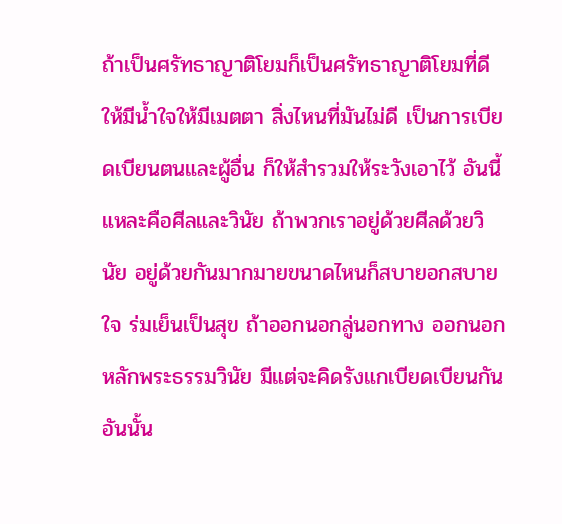ถ้าเป็นศรัทธาญาติโยมก็เป็นศรัทธาญาติโยมที่ดี ให้มีน้ำใจให้มีเมตตา สิ่งไหนที่มันไม่ดี เป็นการเบียดเบียนตนและผู้อื่น ก็ให้สำรวมให้ระวังเอาไว้ อันนี้แหละคือศีลและวินัย ถ้าพวกเราอยู่ด้วยศีลด้วยวินัย อยู่ด้วยกันมากมายขนาดไหนก็สบายอกสบายใจ ร่มเย็นเป็นสุข ถ้าออกนอกลู่นอกทาง ออกนอกหลักพระธรรมวินัย มีแต่จะคิดรังแกเบียดเบียนกัน อันนั้น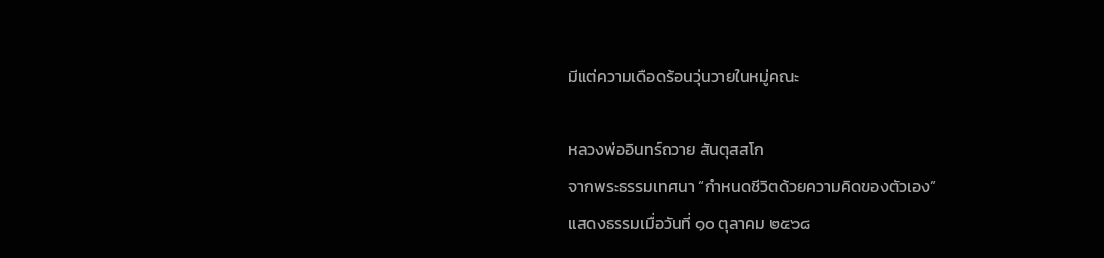มีแต่ความเดือดร้อนวุ่นวายในหมู่คณะ

หลวงพ่ออินทร์ถวาย สันตุสสโก
จากพระธรรมเทศนา “กำหนดชีวิตด้วยความคิดของตัวเอง”
แสดงธรรมเมื่อวันที่ ๑๐ ตุลาคม ๒๕๖๘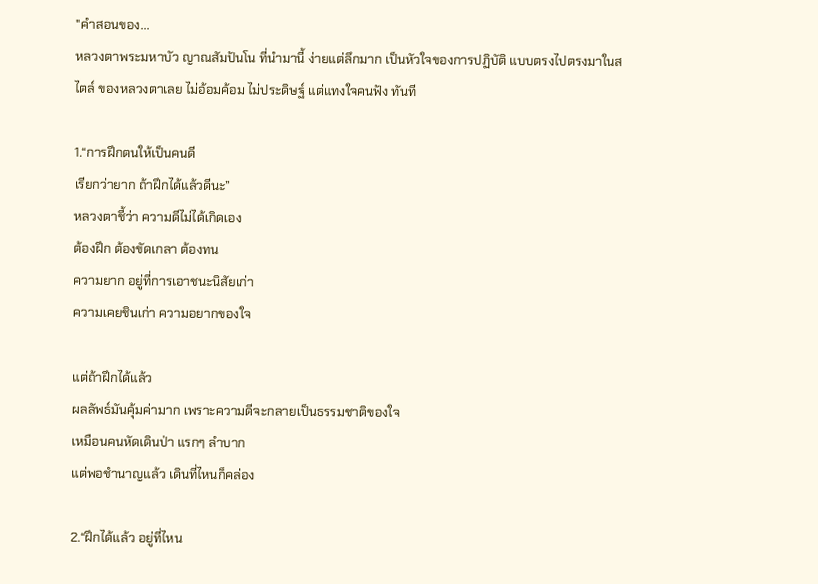"คำสอนของ...
หลวงตาพระมหาบัว ญาณสัมปันโน ที่นำมานี้ ง่ายแต่ลึกมาก เป็นหัวใจของการปฏิบัติ แบบตรงไปตรงมาในสไตล์ ของหลวงตาเลย ไม่อ้อมค้อม ไม่ประดิษฐ์ แต่แทงใจคนฟัง ทันที

1.“การฝึกตนให้เป็นคนดี
เรียกว่ายาก ถ้าฝึกได้แล้วดีนะ”
หลวงตาชี้ว่า ความดีไม่ได้เกิดเอง
ต้องฝึก ต้องขัดเกลา ต้องทน
ความยาก อยู่ที่การเอาชนะนิสัยเก่า
ความเคยชินเก่า ความอยากของใจ

แต่ถ้าฝึกได้แล้ว
ผลลัพธ์มันคุ้มค่ามาก เพราะความดีจะกลายเป็นธรรมชาติของใจ
เหมือนคนหัดเดินป่า แรกๆ ลำบาก
แต่พอชำนาญแล้ว เดินที่ไหนก็คล่อง

2.“ฝึกได้แล้ว อยู่ที่ไหน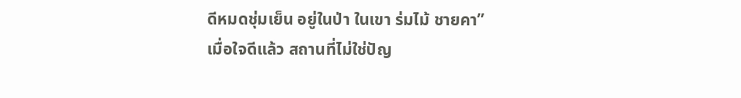ดีหมดชุ่มเย็น อยู่ในป่า ในเขา ร่มไม้ ชายคา”
เมื่อใจดีแล้ว สถานที่ไม่ใช่ปัญ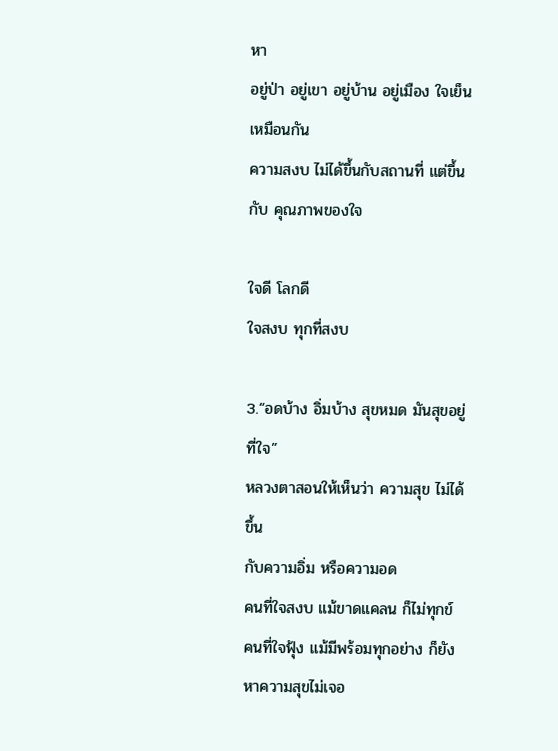หา
อยู่ป่า อยู่เขา อยู่บ้าน อยู่เมือง ใจเย็น
เหมือนกัน
ความสงบ ไม่ได้ขึ้นกับสถานที่ แต่ขึ้นกับ คุณภาพของใจ

ใจดี โลกดี
ใจสงบ ทุกที่สงบ

3.“อดบ้าง อิ่มบ้าง สุขหมด มันสุขอยู่ที่ใจ”
หลวงตาสอนให้เห็นว่า ความสุข ไม่ได้ขึ้น
กับความอิ่ม หรือความอด
คนที่ใจสงบ แม้ขาดแคลน ก็ไม่ทุกข์
คนที่ใจฟุ้ง แม้มีพร้อมทุกอย่าง ก็ยังหาความสุขไม่เจอ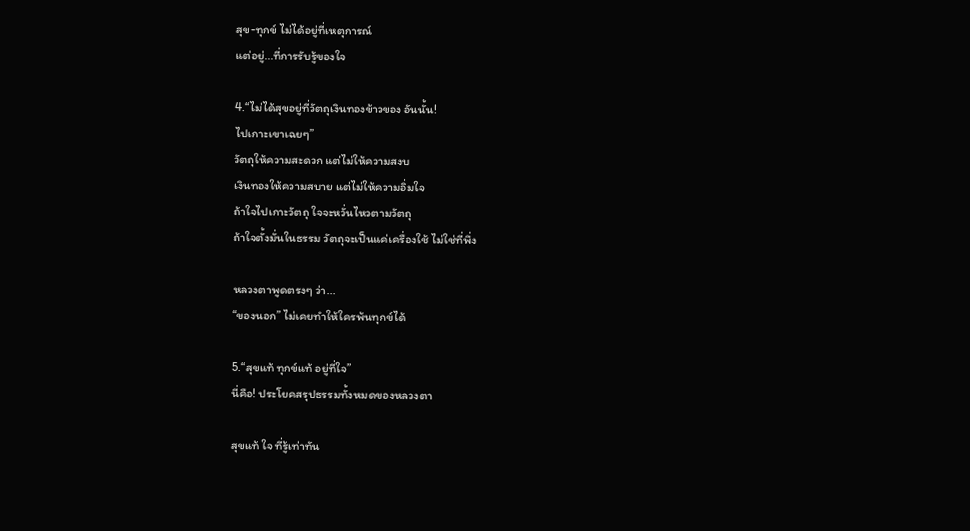สุข-ทุกข์ ไม่ได้อยู่ที่เหตุการณ์
แต่อยู่...ที่การรับรู้ของใจ

4.“ไม่ได้สุขอยู่ที่วัตถุเงินทองข้าวของ อันนั้น!
ไปเกาะเขาเฉยๆ”
วัตถุให้ความสะดวก แต่ไม่ให้ความสงบ
เงินทองให้ความสบาย แต่ไม่ให้ความอิ่มใจ
ถ้าใจไปเกาะวัตถุ ใจจะหวั่นไหวตามวัตถุ
ถ้าใจตั้งมั่นในธรรม วัตถุจะเป็นแค่เครื่องใช้ ไม่ใช่ที่พึ่ง

หลวงตาพูดตรงๆ ว่า...
“ของนอก” ไม่เคยทำให้ใครพ้นทุกข์ได้

5.“สุขแท้ ทุกข์แท้ อยู่ที่ใจ”
นี่คือ! ประโยคสรุปธรรมทั้งหมดของหลวงตา

สุขแท้ ใจ ที่รู้เท่าทัน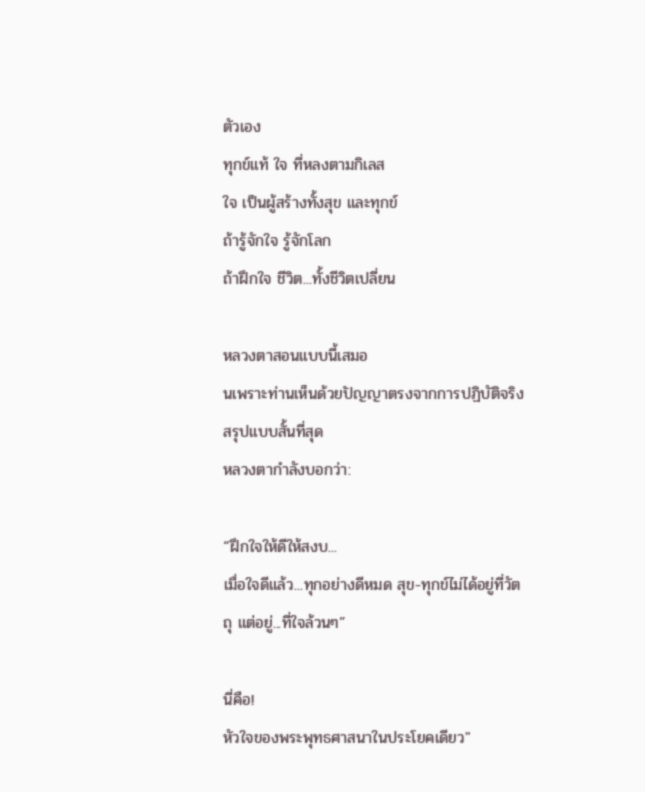ตัวเอง
ทุกข์แท้ ใจ ที่หลงตามกิเลส
ใจ เป็นผู้สร้างทั้งสุข และทุกข์
ถ้ารู้จักใจ รู้จักโลก
ถ้าฝึกใจ ชีวิต...ทั้งชีวิตเปลี่ยน

หลวงตาสอนแบบนี้เสมอ
นเพราะท่านเห็นด้วยปัญญาตรงจากการปฏิบัติจริง
สรุปแบบสั้นที่สุด
หลวงตากำลังบอกว่า:

“ฝึกใจให้ดีให้สงบ...
เมื่อใจดีแล้ว...ทุกอย่างดีหมด สุข-ทุกข์ไม่ได้อยู่ที่วัตถุ แต่อยู่...ที่ใจล้วนๆ”

นี่คือ!
หัวใจของพระพุทธศาสนาในประโยคเดียว"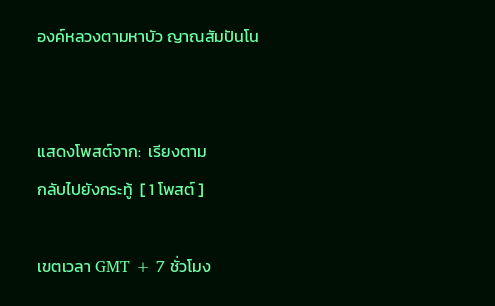องค์หลวงตามหาบัว ญาณสัมปันโน


แสดงโพสต์จาก:  เรียงตาม
กลับไปยังกระทู้  [ 1 โพสต์ ]

เขตเวลา GMT + 7 ชั่วโมง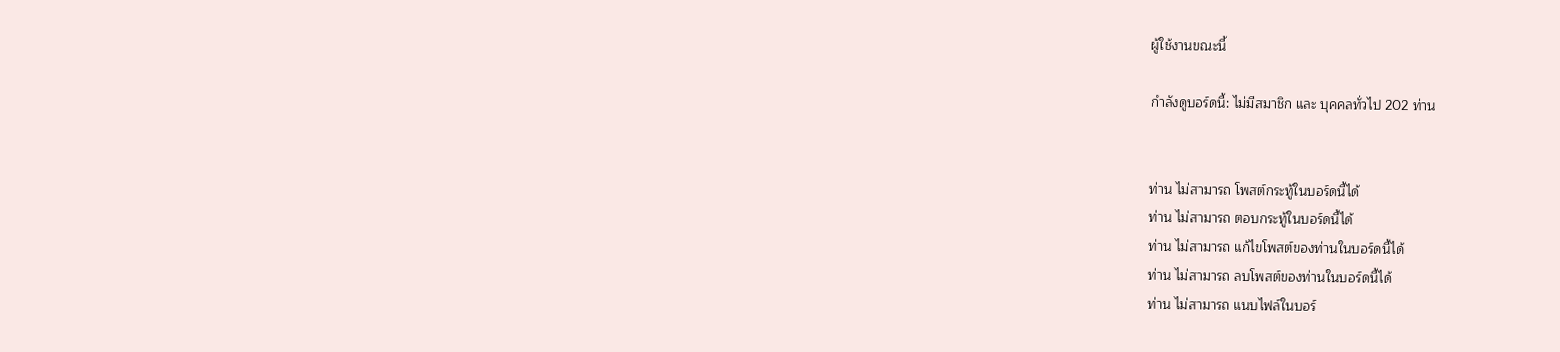ผู้ใช้งานขณะนี้

กำลังดูบอร์ดนี้: ไม่มีสมาชิก และ บุคคลทั่วไป 202 ท่าน


ท่าน ไม่สามารถ โพสต์กระทู้ในบอร์ดนี้ได้
ท่าน ไม่สามารถ ตอบกระทู้ในบอร์ดนี้ได้
ท่าน ไม่สามารถ แก้ไขโพสต์ของท่านในบอร์ดนี้ได้
ท่าน ไม่สามารถ ลบโพสต์ของท่านในบอร์ดนี้ได้
ท่าน ไม่สามารถ แนบไฟล์ในบอร์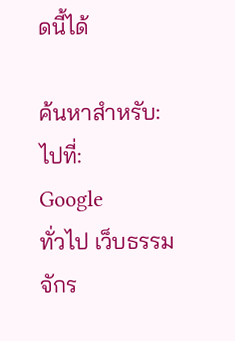ดนี้ได้

ค้นหาสำหรับ:
ไปที่:
Google
ทั่วไป เว็บธรรมจักร